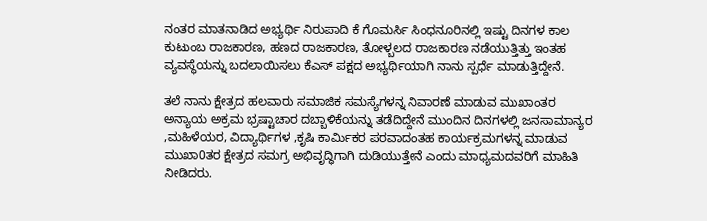ನಂತರ ಮಾತನಾಡಿದ ಅಭ್ಯರ್ಥಿ ನಿರುಪಾದಿ ಕೆ ಗೊಮರ್ಸಿ ಸಿಂಧನೂರಿನಲ್ಲಿ ಇಷ್ಟು ದಿನಗಳ ಕಾಲ ಕುಟುಂಬ ರಾಜಕಾರಣ, ಹಣದ ರಾಜಕಾರಣ, ತೋಳ್ಬಲದ ರಾಜಕಾರಣ ನಡೆಯುತ್ತಿತ್ತು ಇಂತಹ ವ್ಯವಸ್ಥೆಯನ್ನು ಬದಲಾಯಿಸಲು ಕೆಎಸ್ ಪಕ್ಷದ ಅಭ್ಯರ್ಥಿಯಾಗಿ ನಾನು ಸ್ಪರ್ಧೆ ಮಾಡುತ್ತಿದ್ದೇನೆ.

ತಲೆ ನಾನು ಕ್ಷೇತ್ರದ ಹಲವಾರು ಸಮಾಜಿಕ ಸಮಸ್ಯೆಗಳನ್ನ ನಿವಾರಣೆ ಮಾಡುವ ಮುಖಾಂತರ ಅನ್ಯಾಯ ಅಕ್ರಮ ಭ್ರಷ್ಟಾಚಾರ ದಬ್ಬಾಳಿಕೆಯನ್ನು ತಡೆದಿದ್ದೇನೆ ಮುಂದಿನ ದಿನಗಳಲ್ಲಿ ಜನಸಾಮಾನ್ಯರ ,ಮಹಿಳೆಯರ, ವಿದ್ಯಾರ್ಥಿಗಳ ,ಕೃಷಿ ಕಾರ್ಮಿಕರ ಪರವಾದಂತಹ ಕಾರ್ಯಕ್ರಮಗಳನ್ನ ಮಾಡುವ ಮುಖಾ0ತರ ಕ್ಷೇತ್ರದ ಸಮಗ್ರ ಅಭಿವೃದ್ಧಿಗಾಗಿ ದುಡಿಯುತ್ತೇನೆ ಎಂದು ಮಾಧ್ಯಮದವರಿಗೆ ಮಾಹಿತಿ ನೀಡಿದರು.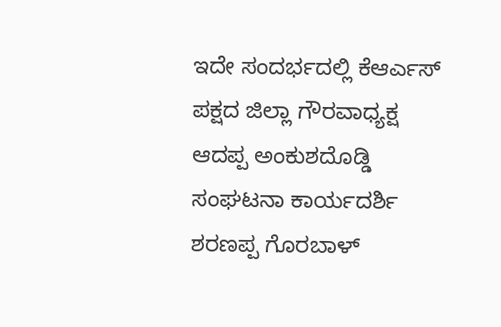ಇದೇ ಸಂದರ್ಭದಲ್ಲಿ ಕೆಆರ್ಎಸ್ ಪಕ್ಷದ ಜಿಲ್ಲಾ ಗೌರವಾಧ್ಯಕ್ಷ ಆದಪ್ಪ ಅಂಕುಶದೊಡ್ಡಿ ಸಂಘಟನಾ ಕಾರ್ಯದರ್ಶಿ ಶರಣಪ್ಪ ಗೊರಬಾಳ್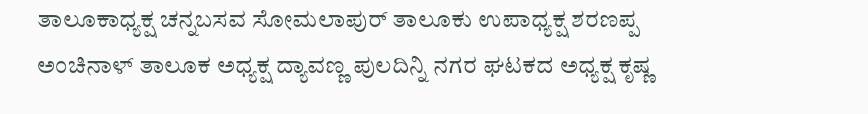ತಾಲೂಕಾಧ್ಯಕ್ಷ ಚನ್ನಬಸವ ಸೋಮಲಾಪುರ್ ತಾಲೂಕು ಉಪಾಧ್ಯಕ್ಷ ಶರಣಪ್ಪ ಅಂಚಿನಾಳ್ ತಾಲೂಕ ಅಧ್ಯಕ್ಷ ದ್ಯಾವಣ್ಣ ಪುಲದಿನ್ನಿ ನಗರ ಘಟಕದ ಅಧ್ಯಕ್ಷ ಕೃಷ್ಣ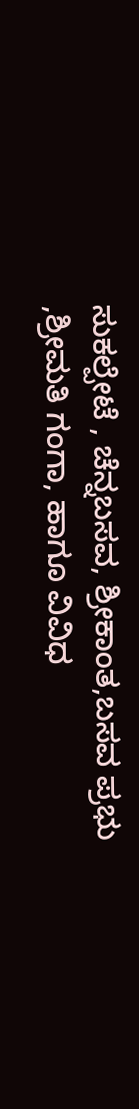ಸುಕಲ್ಪೇಟೆ , ಚೆನ್ನಬಸವ, ಶ್ರೀಕಾಂತ,ಬಸವ ಪ್ರಭು ,ಶ್ರೀಮತಿ ಗಂಗಾ, ಹಾಗೂ ವಿವಿಧ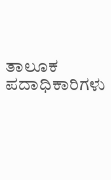ತಾಲೂಕ ಪದಾಧಿಕಾರಿಗಳು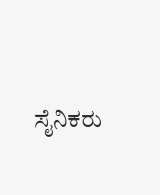ಸೈನಿಕರು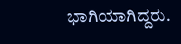ಭಾಗಿಯಾಗಿದ್ದರು.